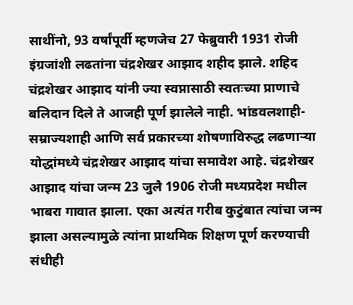साथींनो, 93 वर्षांपूर्वी म्हणजेच 27 फेब्रुवारी 1931 रोजी इंग्रजांशी लढतांना चंद्रशेखर आझाद शहीद झाले. शहिद चंद्रशेखर आझाद यांनी ज्या स्वप्नासाठी स्वतःच्या प्राणाचे बलिदान दिले ते आजही पूर्ण झालेले नाही. भांडवलशाही-सम्राज्यशाही आणि सर्व प्रकारच्या शोषणाविरुद्ध लढणाऱ्या योद्धांमध्ये चंद्रशेखर आझाद यांचा समावेश आहे. चंद्रशेखर आझाद यांचा जन्म 23 जुलै 1906 रोजी मध्यप्रदेश मधील भाबरा गावात झाला. एका अत्यंत गरीब कुटुंबात त्यांचा जन्म झाला असल्यामुळे त्यांना प्राथमिक शिक्षण पूर्ण करण्याची संधीही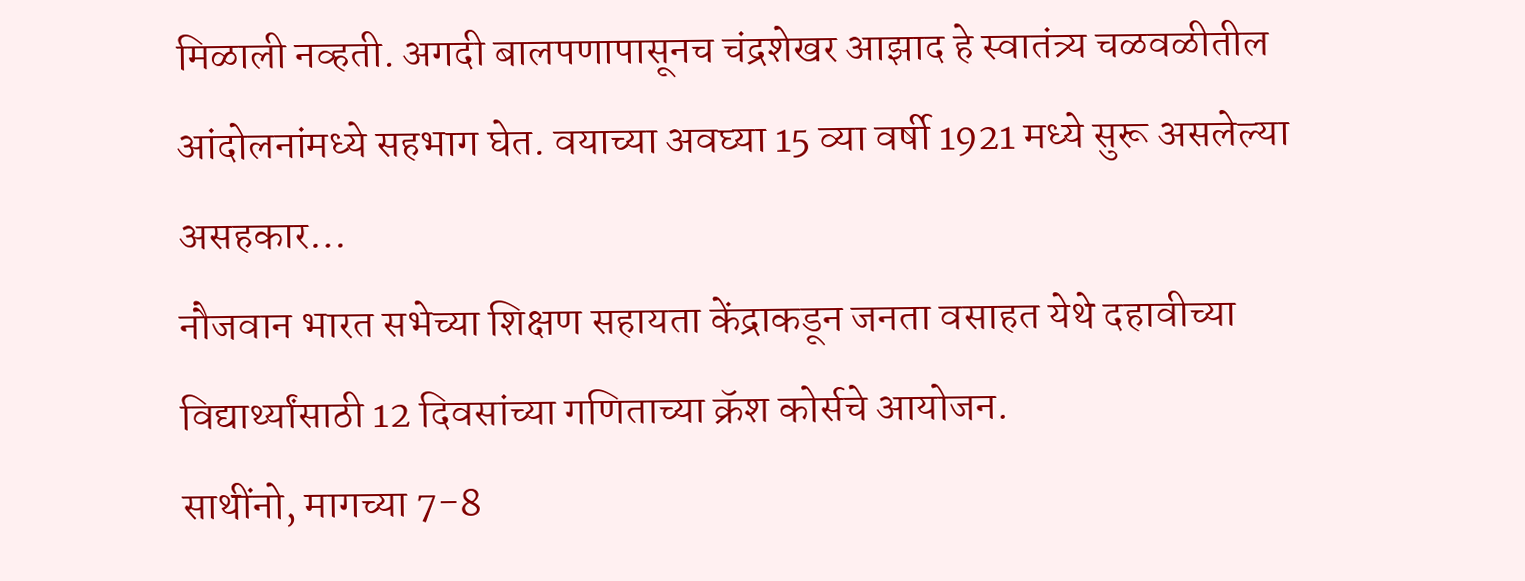मिळाली नव्हती. अगदी बालपणापासूनच चंद्रशेखर आझाद हे स्वातंत्र्य चळवळीतील आंदोलनांमध्ये सहभाग घेत. वयाच्या अवघ्या 15 व्या वर्षी 1921 मध्ये सुरू असलेल्या असहकार…
नौजवान भारत सभेच्या शिक्षण सहायता केंद्राकडून जनता वसाहत येथे दहावीच्या विद्यार्थ्यांसाठी 12 दिवसांच्या गणिताच्या क्रॅश कोर्सचे आयोजन.
साथींनो, मागच्या 7-8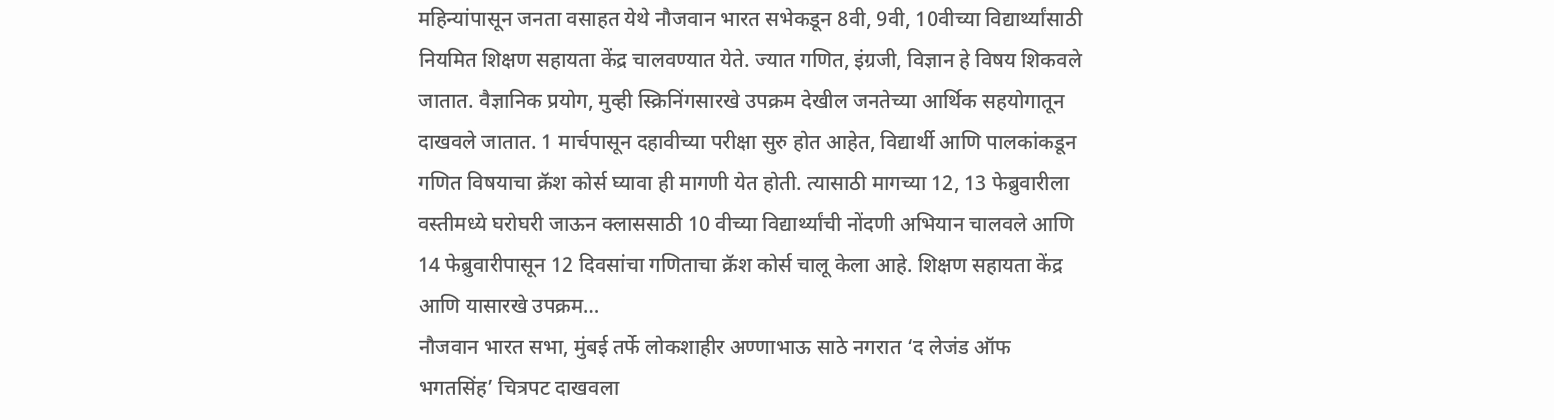महिन्यांपासून जनता वसाहत येथे नौजवान भारत सभेकडून 8वी, 9वी, 10वीच्या विद्यार्थ्यांसाठी नियमित शिक्षण सहायता केंद्र चालवण्यात येते. ज्यात गणित, इंग्रजी, विज्ञान हे विषय शिकवले जातात. वैज्ञानिक प्रयोग, मुव्ही स्क्रिनिंगसारखे उपक्रम देखील जनतेच्या आर्थिक सहयोगातून दाखवले जातात. 1 मार्चपासून दहावीच्या परीक्षा सुरु होत आहेत, विद्यार्थी आणि पालकांकडून गणित विषयाचा क्रॅश कोर्स घ्यावा ही मागणी येत होती. त्यासाठी मागच्या 12, 13 फेब्रुवारीला वस्तीमध्ये घरोघरी जाऊन क्लाससाठी 10 वीच्या विद्यार्थ्यांची नोंदणी अभियान चालवले आणि 14 फेब्रुवारीपासून 12 दिवसांचा गणिताचा क्रॅश कोर्स चालू केला आहे. शिक्षण सहायता केंद्र आणि यासारखे उपक्रम…
नौजवान भारत सभा, मुंबई तर्फे लोकशाहीर अण्णाभाऊ साठे नगरात ‘द लेजंड ऑफ भगतसिंह’ चित्रपट दाखवला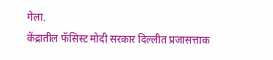गेला.
केंद्रातील फॅसिस्ट मोदी सरकार दिल्लीत प्रजासत्ताक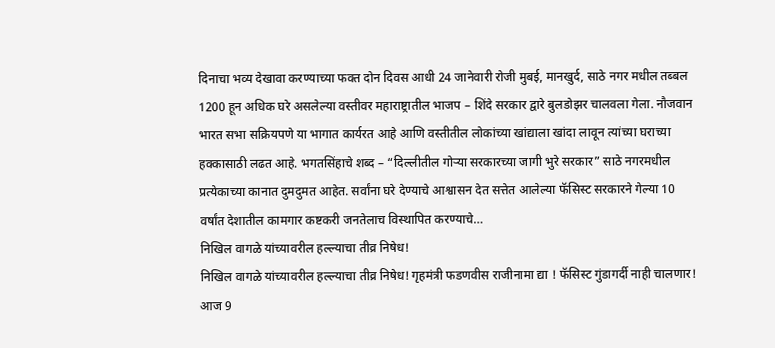दिनाचा भव्य देखावा करण्याच्या फक्त दोन दिवस आधी 24 जानेवारी रोजी मुबई, मानखुर्द, साठे नगर मधील तब्बल 1200 हून अधिक घरे असलेल्या वस्तीवर महाराष्ट्रातील भाजप – शिंदे सरकार द्वारे बुलडोझर चालवला गेला. नौजवान भारत सभा सक्रियपणे या भागात कार्यरत आहे आणि वस्तीतील लोकांच्या खांद्याला खांदा लावून त्यांच्या घराच्या हक्कासाठी लढत आहे. भगतसिंहाचे शब्द – “दिल्लीतील गोऱ्या सरकारच्या जागी भुरे सरकार” साठे नगरमधील प्रत्येकाच्या कानात दुमदुमत आहेत. सर्वांना घरे देण्याचे आश्वासन देत सत्तेत आलेल्या फॅसिस्ट सरकारने गेल्या 10 वर्षांत देशातील कामगार कष्टकरी जनतेलाच विस्थापित करण्याचे…
निखिल वागळे यांच्यावरील हल्ल्याचा तीव्र निषेध!
निखिल वागळे यांच्यावरील हल्ल्याचा तीव्र निषेध! गृहमंत्री फडणवीस राजीनामा द्या ! फॅसिस्ट गुंडागर्दी नाही चालणार! आज 9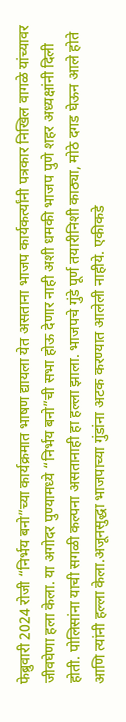फेब्रुवारी 2024 रोजी “निर्भय बनो”च्या कार्यक्रमात भाषण द्यायला येत असताना भाजप कार्यकर्त्यांनी पत्रकार निखिल वागळे यांच्यावर जीवघेणा हला केला. या अगोदर पुण्यामध्ये “निर्भय बनो”ची सभा होऊ देणार नाही अशी धमकी भाजप पुणे शहर अध्यक्षांनी दिली होती. पोलिसांना याची सगळी कल्पना असतानाही हा हल्ला झाला. भाजपचे गुंडे पूर्ण तयारीनिशी काठ्या, मोठे दगड घेऊन आले होते आणि त्यांनी हल्ला केला.अजूनसुद्धा भाजपाच्या गुंडांना अटक करण्यात आलेली नाहीये. एकीकडे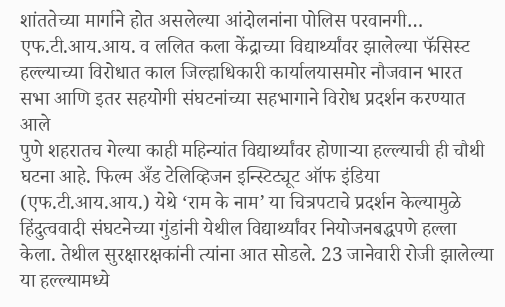शांततेच्या मार्गाने होत असलेल्या आंदोलनांना पोलिस परवानगी…
एफ.टी.आय.आय. व ललित कला केंद्राच्या विद्यार्थ्यांवर झालेल्या फॅसिस्ट हल्ल्याच्या विरोधात काल जिल्हाधिकारी कार्यालयासमोर नौजवान भारत सभा आणि इतर सहयोगी संघटनांच्या सहभागाने विरोध प्रदर्शन करण्यात आले
पुणे शहरातच गेल्या काही महिन्यांत विद्यार्थ्यांवर होणाऱ्या हल्ल्याची ही चौथी घटना आहे. फिल्म अँड टेलिव्हिजन इन्स्टिट्यूट ऑफ इंडिया (एफ.टी.आय.आय.) येथे ‘राम के नाम’ या चित्रपटाचे प्रदर्शन केल्यामुळे हिंदुत्ववादी संघटनेच्या गुंडांनी येथील विद्यार्थ्यांवर नियोजनबद्धपणे हल्ला केला. तेथील सुरक्षारक्षकांनी त्यांना आत सोडले. 23 जानेवारी रोजी झालेल्या या हल्ल्यामध्ये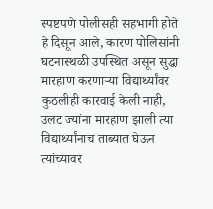स्पष्टपणे पोलीसही सहभागी होते हे दिसून आले, कारण पोलिसांनी घटनास्थळी उपस्थित असून सुद्धा मारहाण करणाऱ्या विद्यार्थ्यांवर कुठलीही कारवाई केली नाही, उलट ज्यांना मारहाण झाली त्या विद्यार्थ्यांनाच ताब्यात घेऊन त्यांच्यावर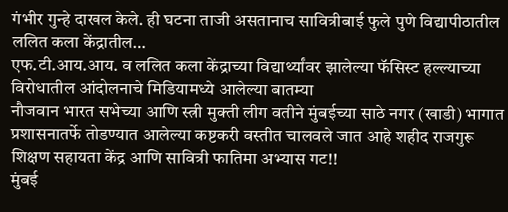गंभीर गुन्हे दाखल केले. ही घटना ताजी असतानाच सावित्रीबाई फुले पुणे विद्यापीठातील ललित कला केंद्रातील…
एफ.टी.आय.आय. व ललित कला केंद्राच्या विद्यार्थ्यांवर झालेल्या फॅसिस्ट हल्ल्याच्या विरोधातील आंदोलनाचे मिडियामध्ये आलेल्या बातम्या
नौजवान भारत सभेच्या आणि स्त्री मुक्ती लीग वतीने मुंबईच्या साठे नगर (खाडी) भागात प्रशासनातर्फे तोडण्यात आलेल्या कष्टकरी वस्तीत चालवले जात आहे शहीद राजगुरू शिक्षण सहायता केंद्र आणि सावित्री फातिमा अभ्यास गट!!
मुंबई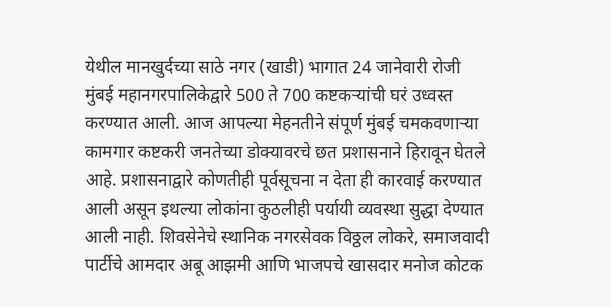येथील मानखुर्दच्या साठे नगर (खाडी) भागात 24 जानेवारी रोजी मुंबई महानगरपालिकेद्वारे 500 ते 700 कष्टकऱ्यांची घरं उध्वस्त करण्यात आली. आज आपल्या मेहनतीने संपूर्ण मुंबई चमकवणाऱ्या कामगार कष्टकरी जनतेच्या डोक्यावरचे छत प्रशासनाने हिरावून घेतले आहे. प्रशासनाद्वारे कोणतीही पूर्वसूचना न देता ही कारवाई करण्यात आली असून इथल्या लोकांना कुठलीही पर्यायी व्यवस्था सुद्धा देण्यात आली नाही. शिवसेनेचे स्थानिक नगरसेवक विठ्ठल लोकरे, समाजवादी पार्टीचे आमदार अबू आझमी आणि भाजपचे खासदार मनोज कोटक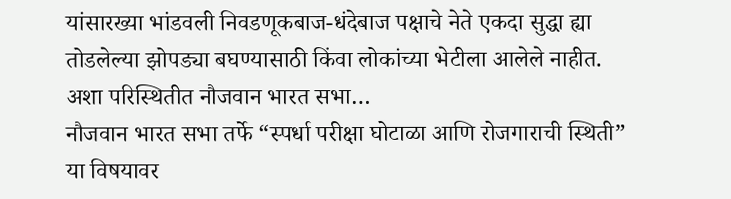यांसारख्या भांडवली निवडणूकबाज-धंदेबाज पक्षाचे नेते एकदा सुद्धा ह्या तोडलेल्या झोपड्या बघण्यासाठी किंवा लोकांच्या भेटीला आलेले नाहीत. अशा परिस्थितीत नौजवान भारत सभा…
नौजवान भारत सभा तर्फे “स्पर्धा परीक्षा घोटाळा आणि रोजगाराची स्थिती” या विषयावर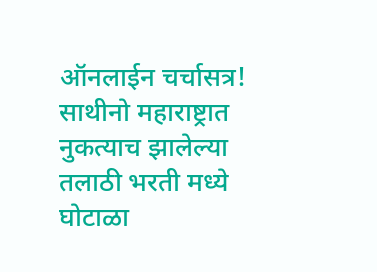ऑनलाईन चर्चासत्र!
साथीनो महाराष्ट्रात नुकत्याच झालेल्या तलाठी भरती मध्ये घोटाळा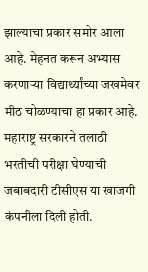झाल्याचा प्रकार समोर आला आहे. मेहनत करून अभ्यास करणाऱ्या विद्यार्थ्यांच्या जखमेवर मीठ चोळण्याचा हा प्रकार आहे. महाराष्ट्र सरकारने तलाठी भरतीची परीक्षा घेण्याची जबाबदारी टीसीएस या खाजगी कंपनीला दिली होती.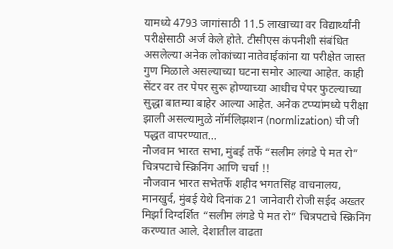यामध्ये 4793 जागांसाठी 11.5 लाखाच्या वर विद्यार्थ्यांनी परीक्षेसाठी अर्ज केले होते. टीसीएस कंपनीशी संबंधित असलेल्या अनेक लोकांच्या नातेवाईकांना या परीक्षेत जास्त गुण मिळाले असल्याच्या घटना समोर आल्या आहेत. काही सेंटर वर तर पेपर सुरू होण्याच्या आधीच पेपर फुटल्याच्या सुद्धा बातम्या बाहेर आल्या आहेत. अनेक टप्प्यांमध्ये परीक्षा झाली असल्यामुळे नॉर्मलिझशन (normlization) ची जी पद्धत वापरण्यात…
नौजवान भारत सभा, मुंबई तर्फे “सलीम लंगडे पे मत रो” चित्रपटाचे स्क्रिनिंग आणि चर्चा !!
नौजवान भारत सभेतर्फे शहीद भगतसिंह वाचनालय, मानखुर्द, मुंबई येथे दिनांक 21 जानेवारी रोजी सईद अख्तर मिर्झा दिग्दर्शित “सलीम लंगडे पे मत रो” चित्रपटाचे स्क्रिनिंग करण्यात आले. देशातील वाढता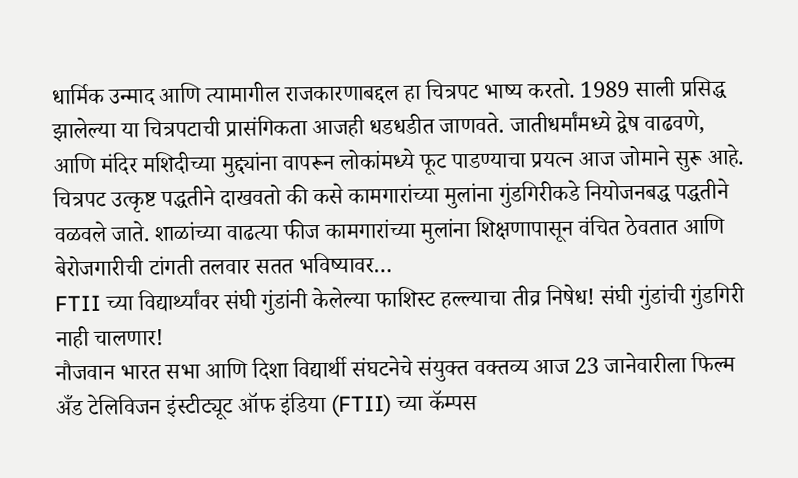धार्मिक उन्माद आणि त्यामागील राजकारणाबद्दल हा चित्रपट भाष्य करतो. 1989 साली प्रसिद्ध झालेल्या या चित्रपटाची प्रासंगिकता आजही धडधडीत जाणवते. जातीधर्मांमध्ये द्वेष वाढवणे, आणि मंदिर मशिदीच्या मुद्द्यांना वापरून लोकांमध्ये फूट पाडण्याचा प्रयत्न आज जोमाने सुरू आहे. चित्रपट उत्कृष्ट पद्धतीने दाखवतो की कसे कामगारांच्या मुलांना गुंडगिरीकडे नियोजनबद्ध पद्धतीने वळवले जाते. शाळांच्या वाढत्या फीज कामगारांच्या मुलांना शिक्षणापासून वंचित ठेवतात आणि बेरोजगारीची टांगती तलवार सतत भविष्यावर…
FTII च्या विद्यार्थ्यांवर संघी गुंडांनी केलेल्या फाशिस्ट हल्ल्याचा तीव्र निषेध! संघी गुंडांची गुंडगिरी नाही चालणार!
नौजवान भारत सभा आणि दिशा विद्यार्थी संघटनेचे संयुक्त वक्तव्य आज 23 जानेवारीला फिल्म अँड टेलिविजन इंस्टीट्यूट ऑफ इंडिया (FTII) च्या कॅम्पस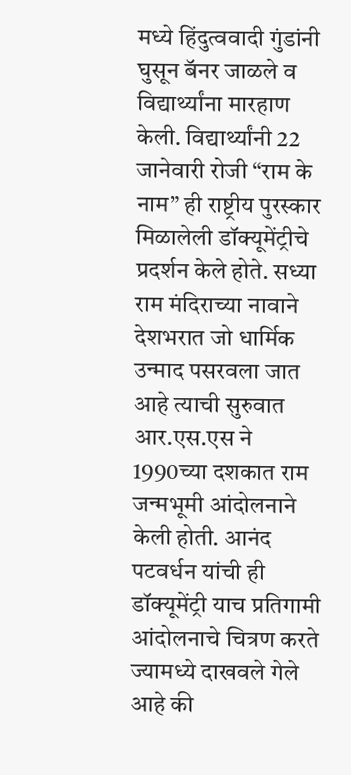मध्ये हिंदुत्ववादी गुंडांनी घुसून बॅनर जाळले व विद्यार्थ्यांना मारहाण केली. विद्यार्थ्यांनी 22 जानेवारी रोजी “राम के नाम” ही राष्ट्रीय पुरस्कार मिळालेली डॉक्यूमेंट्रीचे प्रदर्शन केले होते. सध्या राम मंदिराच्या नावाने देशभरात जो धार्मिक उन्माद पसरवला जात आहे त्याची सुरुवात आर.एस.एस ने 1990च्या दशकात राम जन्मभूमी आंदोलनाने केली होती. आनंद पटवर्धन यांची ही डॉक्यूमेंट्री याच प्रतिगामी आंदोलनाचे चित्रण करते ज्यामध्ये दाखवले गेले आहे की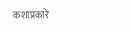कशाप्रकारे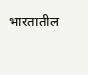भारतातील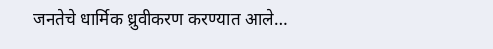जनतेचे धार्मिक ध्रुवीकरण करण्यात आले…